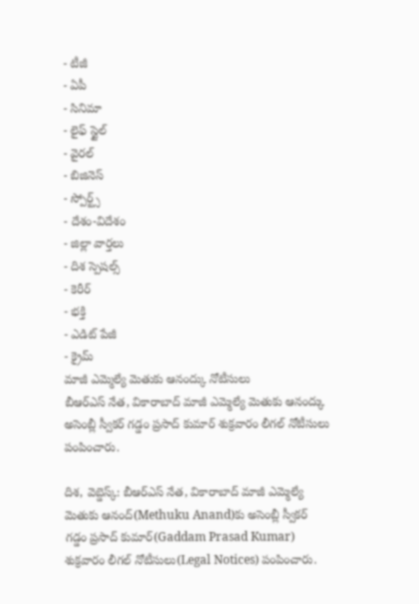- టీజీ
- ఏపీ
- సినిమా
- లైఫ్ స్టైల్
- వైరల్
- బిజినెస్
- స్పోర్ట్స్
- దేశం-విదేశం
- జిల్లా వార్తలు
- దిశ స్పెషల్స్
- కెరీర్
- భక్తి
- ఎడిట్ పేజీ
- క్రైమ్
మాజీ ఎమ్మెల్యే మెతుకు ఆనంద్కు నోటీసులు
బీఆర్ఎస్ నేత, వికారాబాద్ మాజీ ఎమ్మెల్యే మెతుకు ఆనంద్కు అసెంబ్లీ స్వీకర్ గడ్డం ప్రసాద్ కుమార్ శుక్రవారం లీగల్ నోటీసులు పంపించారు.

దిశ, వెబ్డెస్క్: బీఆర్ఎస్ నేత, వికారాబాద్ మాజీ ఎమ్మెల్యే మెతుకు ఆనంద్(Methuku Anand)కు అసెంబ్లీ స్వీకర్ గడ్డం ప్రసాద్ కుమార్(Gaddam Prasad Kumar) శుక్రవారం లీగల్ నోటీసులు(Legal Notices) పంపించారు.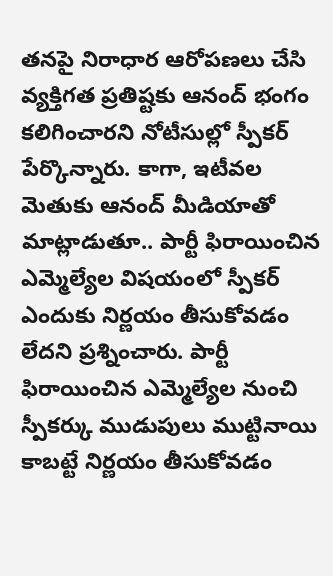తనపై నిరాధార ఆరోపణలు చేసి వ్యక్తిగత ప్రతిష్టకు ఆనంద్ భంగం కలిగించారని నోటీసుల్లో స్పీకర్ పేర్కొన్నారు. కాగా, ఇటీవల మెతుకు ఆనంద్ మీడియాతో మాట్లాడుతూ.. పార్టీ ఫిరాయించిన ఎమ్మెల్యేల విషయంలో స్పీకర్ ఎందుకు నిర్ణయం తీసుకోవడం లేదని ప్రశ్నించారు. పార్టీ ఫిరాయించిన ఎమ్మెల్యేల నుంచి స్పీకర్కు ముడుపులు ముట్టినాయి కాబట్టే నిర్ణయం తీసుకోవడం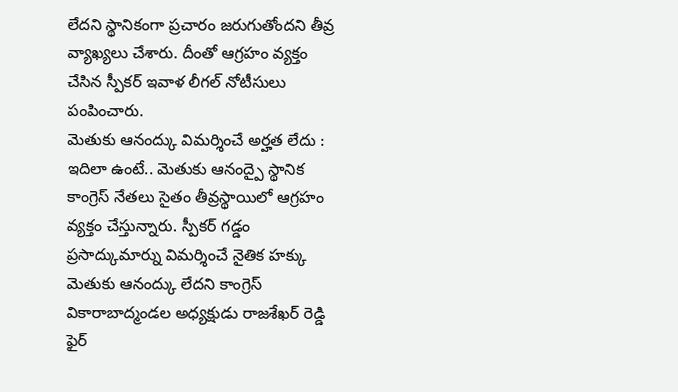లేదని స్థానికంగా ప్రచారం జరుగుతోందని తీవ్ర వ్యాఖ్యలు చేశారు. దీంతో ఆగ్రహం వ్యక్తం చేసిన స్పీకర్ ఇవాళ లీగల్ నోటీసులు పంపించారు.
మెతుకు ఆనంద్కు విమర్శించే అర్హత లేదు :
ఇదిలా ఉంటే.. మెతుకు ఆనంద్పై స్థానిక కాంగ్రెస్ నేతలు సైతం తీవ్రస్థాయిలో ఆగ్రహం వ్యక్తం చేస్తున్నారు. స్పీకర్ గడ్డం ప్రసాద్కుమార్ను విమర్శించే నైతిక హక్కు మెతుకు ఆనంద్కు లేదని కాంగ్రెస్ వికారాబాద్మండల అధ్యక్షుడు రాజశేఖర్ రెడ్డి ఫైర్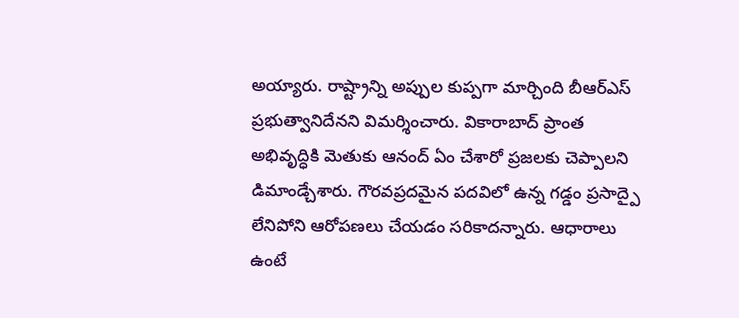అయ్యారు. రాష్ట్రాన్ని అప్పుల కుప్పగా మార్చింది బీఆర్ఎస్ ప్రభుత్వానిదేనని విమర్శించారు. వికారాబాద్ ప్రాంత అభివృద్ధికి మెతుకు ఆనంద్ ఏం చేశారో ప్రజలకు చెప్పాలని డిమాండ్చేశారు. గౌరవప్రదమైన పదవిలో ఉన్న గడ్డం ప్రసాద్పై లేనిపోని ఆరోపణలు చేయడం సరికాదన్నారు. ఆధారాలు ఉంటే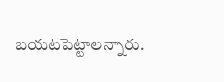బయటపెట్టాలన్నారు.